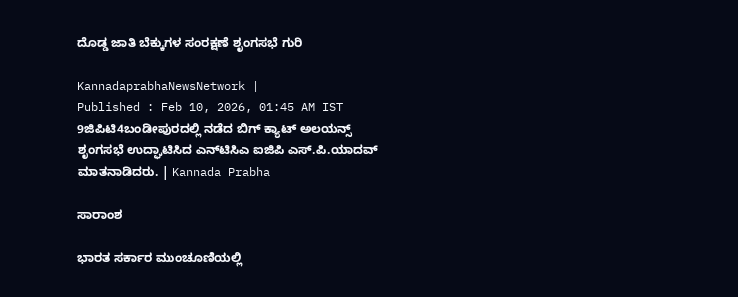ದೊಡ್ಡ ಜಾತಿ ಬೆಕ್ಕುಗಳ ಸಂರಕ್ಷಣೆ ಶೃಂಗಸಭೆ ಗುರಿ

KannadaprabhaNewsNetwork |
Published : Feb 10, 2026, 01:45 AM IST
9ಜಿಪಿಟಿ4ಬಂಡೀಪುರದಲ್ಲಿ ನಡೆದ ಬಿಗ್‌ ಕ್ಯಾಟ್‌ ಅಲಯನ್ಸ್‌ ಶೃಂಗಸಭೆ ಉದ್ಘಾಟಿಸಿದ ಎನ್‌ಟಿಸಿಎ ಐಜಿಪಿ ಎಸ್‌.ಪಿ.ಯಾದವ್‌ ಮಾತನಾಡಿದರು. | Kannada Prabha

ಸಾರಾಂಶ

ಭಾರತ ಸರ್ಕಾರ ಮುಂಚೂಣಿಯಲ್ಲಿ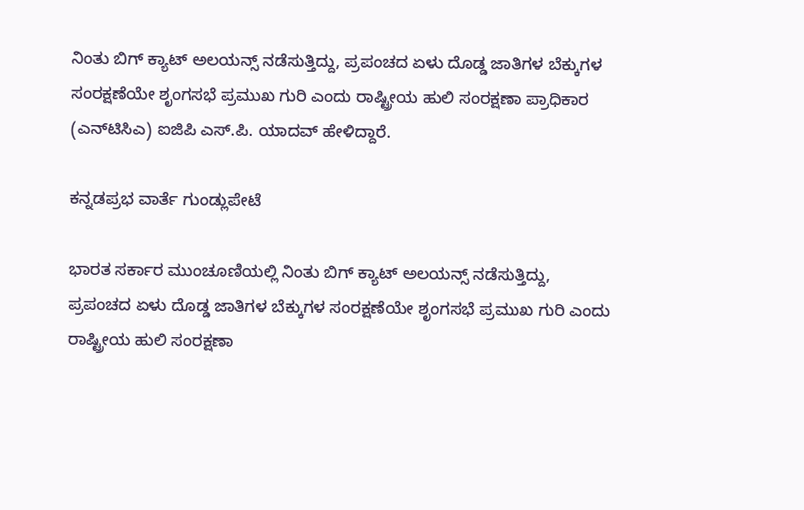ನಿಂತು ಬಿಗ್‌ ಕ್ಯಾಟ್‌ ಅಲಯನ್ಸ್‌ ನಡೆಸುತ್ತಿದ್ದು, ಪ್ರಪಂಚದ ಏಳು ದೊಡ್ಡ ಜಾತಿಗಳ ಬೆಕ್ಕುಗಳ ಸಂರಕ್ಷಣೆಯೇ ಶೃಂಗಸಭೆ ಪ್ರಮುಖ ಗುರಿ ಎಂದು ರಾಷ್ಟ್ರೀಯ ಹುಲಿ ಸಂರಕ್ಷಣಾ ಪ್ರಾಧಿಕಾರ (ಎನ್‌ಟಿಸಿಎ) ಐಜಿಪಿ ಎಸ್.ಪಿ. ಯಾದವ್‌ ಹೇಳಿದ್ದಾರೆ.

ಕನ್ನಡಪ್ರಭ ವಾರ್ತೆ ಗುಂಡ್ಲುಪೇಟೆ

ಭಾರತ ಸರ್ಕಾರ ಮುಂಚೂಣಿಯಲ್ಲಿ ನಿಂತು ಬಿಗ್‌ ಕ್ಯಾಟ್‌ ಅಲಯನ್ಸ್‌ ನಡೆಸುತ್ತಿದ್ದು, ಪ್ರಪಂಚದ ಏಳು ದೊಡ್ಡ ಜಾತಿಗಳ ಬೆಕ್ಕುಗಳ ಸಂರಕ್ಷಣೆಯೇ ಶೃಂಗಸಭೆ ಪ್ರಮುಖ ಗುರಿ ಎಂದು ರಾಷ್ಟ್ರೀಯ ಹುಲಿ ಸಂರಕ್ಷಣಾ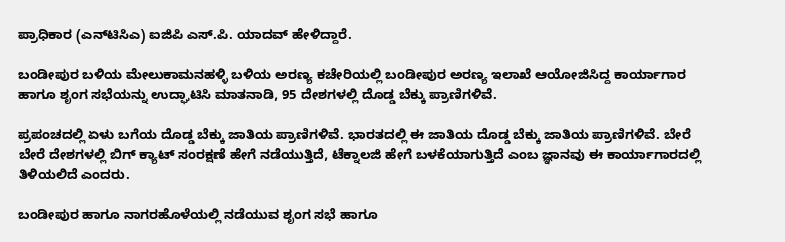ಪ್ರಾಧಿಕಾರ (ಎನ್‌ಟಿಸಿಎ) ಐಜಿಪಿ ಎಸ್.ಪಿ. ಯಾದವ್‌ ಹೇಳಿದ್ದಾರೆ.

ಬಂಡೀಪುರ ಬಳಿಯ ಮೇಲುಕಾಮನಹಳ್ಳಿ ಬಳಿಯ ಅರಣ್ಯ ಕಚೇರಿಯಲ್ಲಿ ಬಂಡೀಪುರ ಅರಣ್ಯ ಇಲಾಖೆ ಆಯೋಜಿಸಿದ್ದ ಕಾರ್ಯಾಗಾರ ಹಾಗೂ ಶೃಂಗ ಸಭೆಯನ್ನು ಉದ್ಘಾಟಿಸಿ ಮಾತನಾಡಿ, 95 ದೇಶಗಳಲ್ಲಿ ದೊಡ್ಡ ಬೆಕ್ಕು ಪ್ರಾಣಿಗಳಿವೆ.

ಪ್ರಪಂಚದಲ್ಲಿ ಏಳು ಬಗೆಯ ದೊಡ್ಡ ಬೆಕ್ಕು ಜಾತಿಯ ಪ್ರಾಣಿಗಳಿವೆ. ಭಾರತದಲ್ಲಿ ಈ ಜಾತಿಯ ದೊಡ್ಡ ಬೆಕ್ಕು ಜಾತಿಯ ಪ್ರಾಣಿಗಳಿವೆ. ಬೇರೆ ಬೇರೆ ದೇಶಗಳಲ್ಲಿ ಬಿಗ್‌ ಕ್ಯಾಟ್‌ ಸಂರಕ್ಷಣೆ ಹೇಗೆ ನಡೆಯುತ್ತಿದೆ, ಟೆಕ್ನಾಲಜಿ ಹೇಗೆ ಬಳಕೆಯಾಗುತ್ತಿದೆ ಎಂಬ ಜ್ಞಾನವು ಈ ಕಾರ್ಯಾಗಾರದಲ್ಲಿ ತಿಳಿಯಲಿದೆ ಎಂದರು.

ಬಂಡೀಪುರ ಹಾಗೂ ನಾಗರಹೊಳೆಯಲ್ಲಿ ನಡೆಯುವ ಶೃಂಗ ಸಭೆ ಹಾಗೂ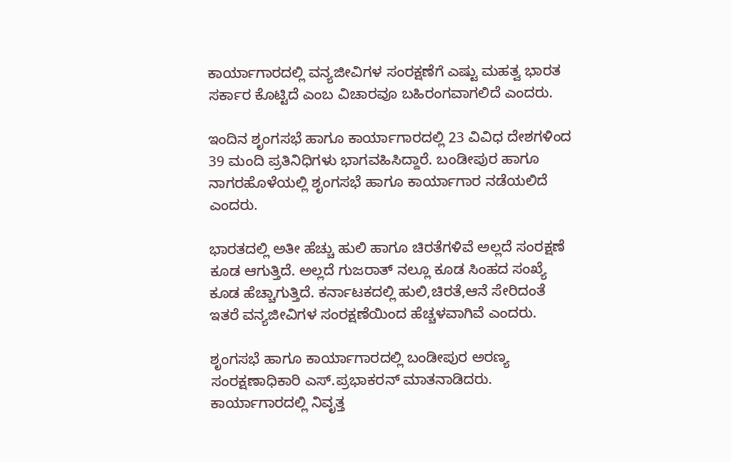ಕಾರ್ಯಾಗಾರದಲ್ಲಿ ವನ್ಯಜೀವಿಗಳ ಸಂರಕ್ಷಣೆಗೆ ಎಷ್ಟು ಮಹತ್ವ ಭಾರತ ಸರ್ಕಾರ ಕೊಟ್ಟಿದೆ ಎಂಬ ವಿಚಾರವೂ ಬಹಿರಂಗವಾಗಲಿದೆ ಎಂದರು.

ಇಂದಿನ ಶೃಂಗಸಭೆ ಹಾಗೂ ಕಾರ್ಯಾಗಾರದಲ್ಲಿ 23 ವಿವಿಧ ದೇಶಗಳಿಂದ 39 ಮಂದಿ ಪ್ರತಿನಿಧಿಗಳು ಭಾಗವಹಿಸಿದ್ದಾರೆ. ಬಂಡೀಪುರ ಹಾಗೂ ನಾಗರಹೊಳೆಯಲ್ಲಿ ಶೃಂಗಸಭೆ ಹಾಗೂ ಕಾರ್ಯಾಗಾರ ನಡೆಯಲಿದೆ ಎಂದರು.

ಭಾರತದಲ್ಲಿ ಅತೀ ಹೆಚ್ಚು ಹುಲಿ ಹಾಗೂ ಚಿರತೆಗಳಿವೆ ಅಲ್ಲದೆ ಸಂರಕ್ಷಣೆ ಕೂಡ ಆಗುತ್ತಿದೆ. ಅಲ್ಲದೆ ಗುಜರಾತ್‌ ನಲ್ಲೂ ಕೂಡ ಸಿಂಹದ ಸಂಖ್ಯೆ ಕೂಡ ಹೆಚ್ಚಾಗುತ್ತಿದೆ. ಕರ್ನಾಟಕದಲ್ಲಿ ಹುಲಿ,ಚಿರತೆ,ಆನೆ ಸೇರಿದಂತೆ ಇತರೆ ವನ್ಯಜೀವಿಗಳ ಸಂರಕ್ಷಣೆಯಿಂದ ಹೆಚ್ಚಳವಾಗಿವೆ ಎಂದರು.

ಶೃಂಗಸಭೆ ಹಾಗೂ ಕಾರ್ಯಾಗಾರದಲ್ಲಿ ಬಂಡೀಪುರ ಅರಣ್ಯ ಸಂರಕ್ಷಣಾಧಿಕಾರಿ ಎಸ್.ಪ್ರಭಾಕರನ್‌ ಮಾತನಾಡಿದರು. ಕಾರ್ಯಾಗಾರದಲ್ಲಿ ನಿವೃತ್ತ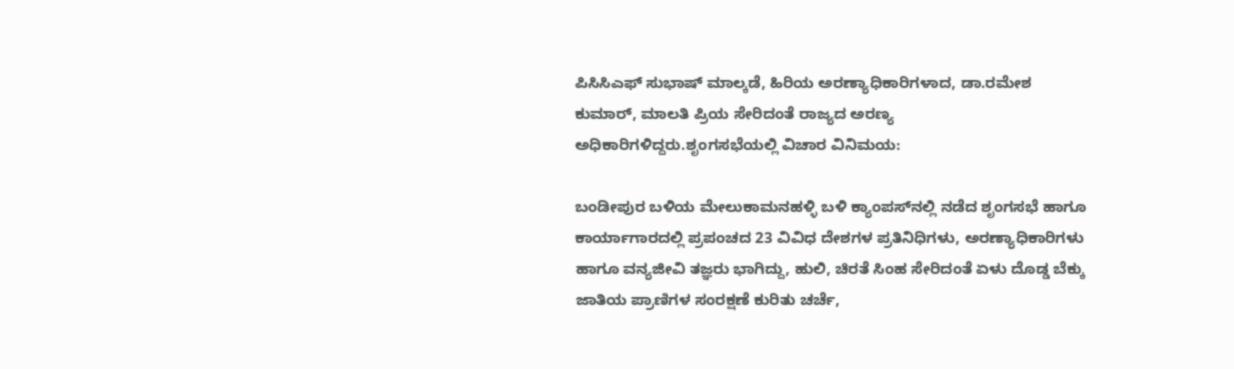ಪಿಸಿಸಿಎಫ್‌ ಸುಭಾಷ್‌ ಮಾಲ್ಕಡೆ, ಹಿರಿಯ ಅರಣ್ಯಾಧಿಕಾರಿಗಳಾದ, ಡಾ.ರಮೇಶ ಕುಮಾರ್‌, ಮಾಲತಿ ಪ್ರಿಯ ಸೇರಿದಂತೆ ರಾಜ್ಯದ ಅರಣ್ಯ ಅಧಿಕಾರಿಗಳಿದ್ದರು.ಶೃಂಗಸಭೆಯಲ್ಲಿ ವಿಚಾರ ವಿನಿಮಯ:

ಬಂಡೀಪುರ ಬಳಿಯ ಮೇಲುಕಾಮನಹಳ್ಳಿ ಬಳಿ ಕ್ಯಾಂಪಸ್‌ನಲ್ಲಿ ನಡೆದ ಶೃಂಗಸಭೆ ಹಾಗೂ ಕಾರ್ಯಾಗಾರದಲ್ಲಿ ಪ್ರಪಂಚದ 23 ವಿವಿಧ ದೇಶಗಳ ಪ್ರತಿನಿಧಿಗಳು, ಅರಣ್ಯಾಧಿಕಾರಿಗಳು ಹಾಗೂ ವನ್ಯಜೀವಿ ತಜ್ಞರು ಭಾಗಿದ್ದು, ಹುಲಿ, ಚಿರತೆ ಸಿಂಹ ಸೇರಿದಂತೆ ಏಳು ದೊಡ್ಡ ಬೆಕ್ಕು ಜಾತಿಯ ಪ್ರಾಣಿಗಳ ಸಂರಕ್ಷಣೆ ಕುರಿತು ಚರ್ಚೆ,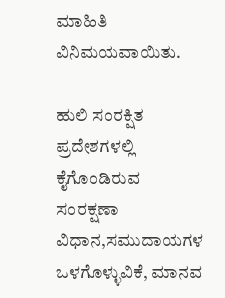ಮಾಹಿತಿ ವಿನಿಮಯವಾಯಿತು.

ಹುಲಿ ಸಂರಕ್ಷಿತ ಪ್ರದೇಶಗಳಲ್ಲಿ ಕೈಗೊಂಡಿರುವ ಸಂರಕ್ಷಣಾ ವಿಧಾನ,ಸಮುದಾಯಗಳ ಒಳಗೊಳ್ಳುವಿಕೆ, ಮಾನವ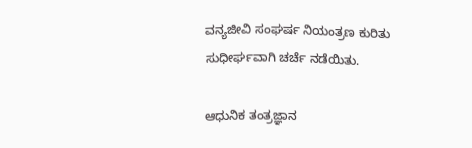ವನ್ಯಜೀವಿ ಸಂಘರ್ಷ ನಿಯಂತ್ರಣ ಕುರಿತು ಸುಧೀರ್ಘವಾಗಿ ಚರ್ಚೆ ನಡೆಯಿತು.

ಆಧುನಿಕ ತಂತ್ರಜ್ಞಾನ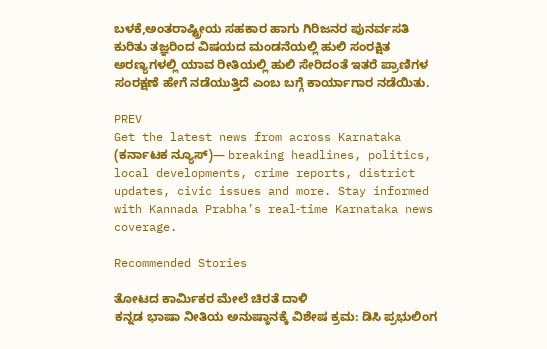ಬಳಕೆ,ಅಂತರಾಷ್ಟ್ರೀಯ ಸಹಕಾರ ಹಾಗು ಗಿರಿಜನರ ಪುನರ್ವಸತಿ ಕುರಿತು ತಜ್ಞರಿಂದ ವಿಷಯದ ಮಂಡನೆಯಲ್ಲಿ ಹುಲಿ ಸಂರಕ್ಷಿತ ಅರಣ್ಯಗಳಲ್ಲಿ ಯಾವ ರೀತಿಯಲ್ಲಿ ಹುಲಿ ಸೇರಿದಂತೆ ಇತರೆ ಪ್ರಾಣಿಗಳ ಸಂರಕ್ಷಣೆ ಹೇಗೆ ನಡೆಯುತ್ತಿದೆ ಎಂಬ ಬಗ್ಗೆ ಕಾರ್ಯಾಗಾರ ನಡೆಯಿತು.

PREV
Get the latest news from across Karnataka (ಕರ್ನಾಟಕ ನ್ಯೂಸ್)— breaking headlines, politics, local developments, crime reports, district updates, civic issues and more. Stay informed with Kannada Prabha’s real‑time Karnataka news coverage.

Recommended Stories

ತೋಟದ ಕಾರ್ಮಿಕರ ಮೇಲೆ ಚಿರತೆ ದಾಳಿ
ಕನ್ನಡ ಭಾಷಾ ನೀತಿಯ ಅನುಷ್ಠಾನಕ್ಕೆ ವಿಶೇಷ ಕ್ರಮ: ಡಿಸಿ ಪ್ರಭುಲಿಂಗ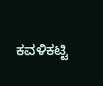ಕವಳಿಕಟ್ಟಿ